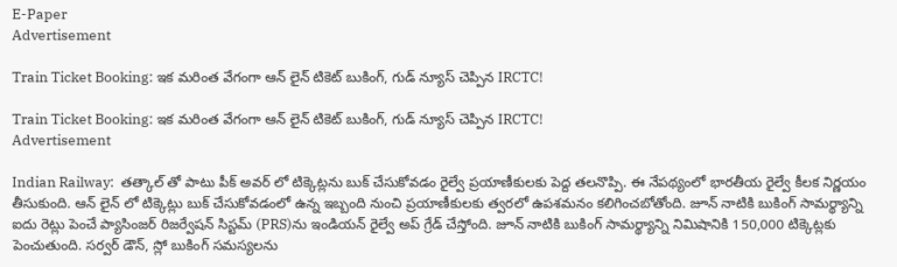E-Paper
Advertisement

Train Ticket Booking: ఇక మరింత వేగంగా ఆన్‌ లైన్ టికెట్ బుకింగ్, గుడ్ న్యూస్ చెప్పిన IRCTC!

Train Ticket Booking: ఇక మరింత వేగంగా ఆన్‌ లైన్ టికెట్ బుకింగ్, గుడ్ న్యూస్ చెప్పిన IRCTC!
Advertisement

Indian Railway:  తత్కాల్ తో పాటు పీక్ అవర్ లో టిక్కెట్లను బుక్ చేసుకోవడం రైల్వే ప్రయాణీకులకు పెద్ద తలనొప్పి. ఈ నేపథ్యంలో భారతీయ రైల్వే కీలక నిర్ణయం తీసుకుంది. ఆన్‌ లైన్‌ లో టిక్కెట్లు బుక్ చేసుకోవడంలో ఉన్న ఇబ్బంది నుంచి ప్రయాణీకులకు త్వరలో ఉపశమనం కలిగించబోతోంది. జూన్ నాటికి బుకింగ్ సామర్థ్యాన్ని ఐదు రెట్లు పెంచే ప్యాసింజర్ రిజర్వేషన్ సిస్టమ్ (PRS)ను ఇండియన్ రైల్వే అప్‌ గ్రేడ్ చేస్తోంది. జూన్ నాటికి బుకింగ్ సామర్థ్యాన్ని నిమిషానికి 150,000 టిక్కెట్లకు పెంచుతుంది. సర్వర్ డౌన్‌, స్లో బుకింగ్ సమస్యలను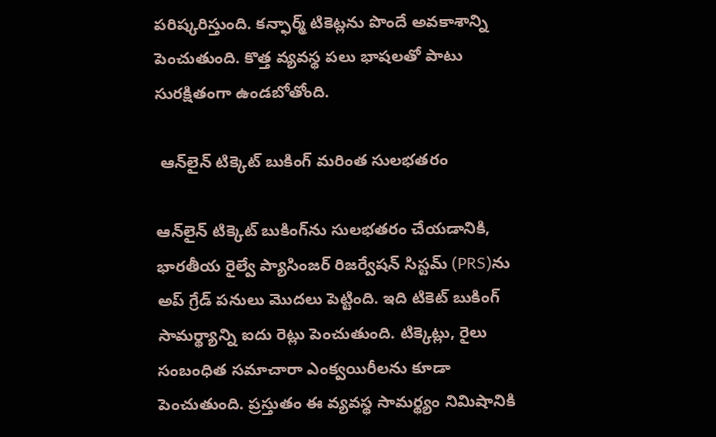పరిష్కరిస్తుంది. కన్ఫార్మ్ టికెట్లను పొందే అవకాశాన్ని పెంచుతుంది. కొత్త వ్యవస్థ పలు భాషలతో పాటు సురక్షితంగా ఉండబోతోంది.

 ఆన్‌లైన్ టిక్కెట్ బుకింగ్‌ మరింత సులభతరం

ఆన్‌లైన్ టిక్కెట్ బుకింగ్‌ను సులభతరం చేయడానికి, భారతీయ రైల్వే ప్యాసింజర్ రిజర్వేషన్ సిస్టమ్ (PRS)ను అప్‌ గ్రేడ్ పనులు మొదలు పెట్టింది. ఇది టికెట్ బుకింగ్ సామర్థ్యాన్ని ఐదు రెట్లు పెంచుతుంది. టిక్కెట్లు, రైలు సంబంధిత సమాచారా ఎంక్వయిరీలను కూడా పెంచుతుంది. ప్రస్తుతం ఈ వ్యవస్థ సామర్థ్యం నిమిషానికి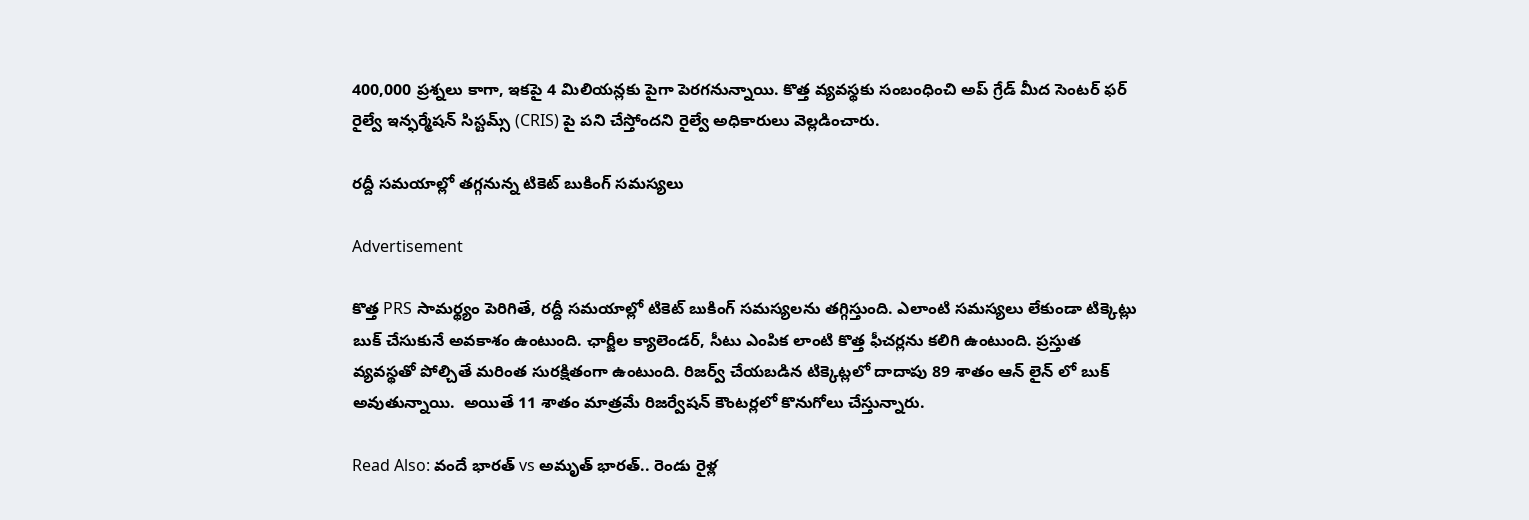400,000 ప్రశ్నలు కాగా, ఇకపై 4 మిలియన్లకు పైగా పెరగనున్నాయి. కొత్త వ్యవస్థకు సంబంధించి అప్ గ్రేడ్ మీద సెంటర్ ఫర్ రైల్వే ఇన్ఫర్మేషన్ సిస్టమ్స్ (CRIS) పై పని చేస్తోందని రైల్వే అధికారులు వెల్లడించారు.

రద్దీ సమయాల్లో తగ్గనున్న టికెట్ బుకింగ్ సమస్యలు

Advertisement

కొత్త PRS సామర్థ్యం పెరిగితే, రద్దీ సమయాల్లో టికెట్ బుకింగ్ సమస్యలను తగ్గిస్తుంది. ఎలాంటి సమస్యలు లేకుండా టిక్కెట్లు బుక్ చేసుకునే అవకాశం ఉంటుంది. ఛార్జీల క్యాలెండర్, సీటు ఎంపిక లాంటి కొత్త ఫీచర్లను కలిగి ఉంటుంది. ప్రస్తుత వ్యవస్థతో పోల్చితే మరింత సురక్షితంగా ఉంటుంది. రిజర్వ్ చేయబడిన టిక్కెట్లలో దాదాపు 89 శాతం ఆన్‌ లైన్‌ లో బుక్ అవుతున్నాయి.  అయితే 11 శాతం మాత్రమే రిజర్వేషన్ కౌంటర్లలో కొనుగోలు చేస్తున్నారు.

Read Also: వందే భారత్ vs అమృత్ భారత్.. రెండు రైళ్ల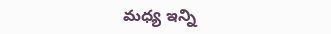మధ్య ఇన్ని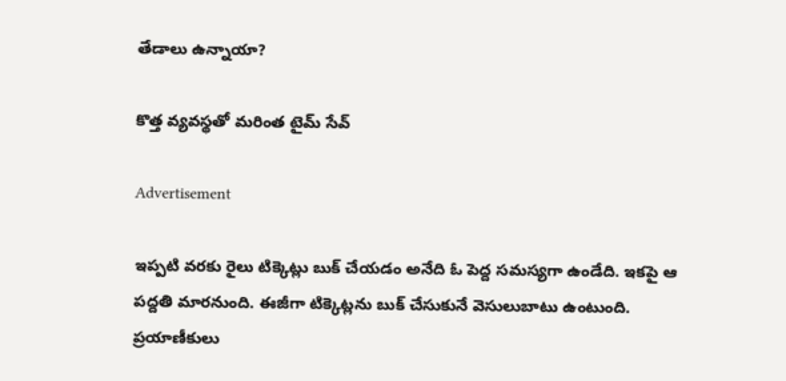తేడాలు ఉన్నాయా?

కొత్త వ్యవస్థతో మరింత టైమ్ సేవ్

Advertisement

ఇప్పటి వరకు రైలు టిక్కెట్లు బుక్ చేయడం అనేది ఓ పెద్ద సమస్యగా ఉండేది. ఇకపై ఆ పద్దతి మారనుంది. ఈజీగా టిక్కెట్లను బుక్ చేసుకునే వెసులుబాటు ఉంటుంది. ప్రయాణీకులు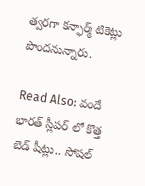త్వరగా కన్ఫార్మ్ టికెట్లు పొందనున్నారు.

Read Also: వందే భారత్ స్లీపర్‌ లో కొత్త బెడ్ షీట్లు.. సోషల్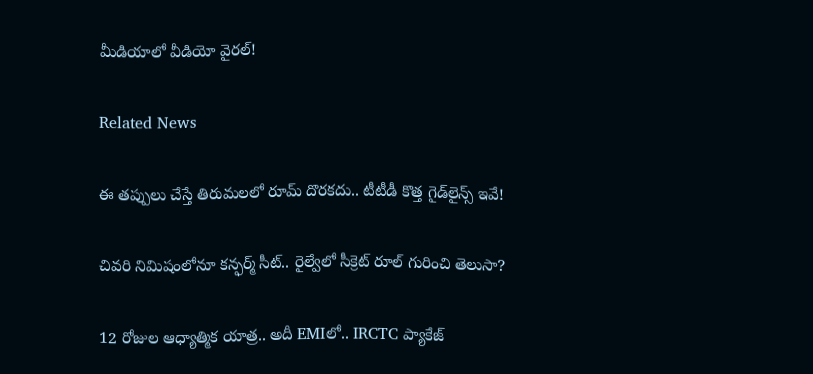మీడియాలో వీడియో వైరల్!

Related News

ఈ తప్పులు చేస్తే తిరుమలలో రూమ్ దొరకదు.. టీటీడీ కొత్త గైడ్‌లైన్స్ ఇవే!

చివరి నిమిషంలోనూ కన్ఫర్మ్ సీట్.. రైల్వేలో సీక్రెట్ రూల్ గురించి తెలుసా?

12 రోజుల ఆధ్యాత్మిక యాత్ర.. అదీ EMIలో.. IRCTC ప్యాకేజ్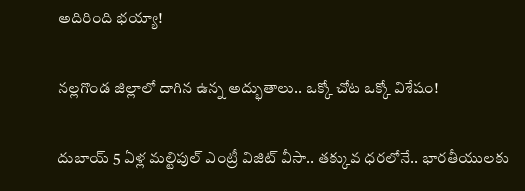అదిరింది భయ్యా!

నల్లగొండ జిల్లాలో దాగిన ఉన్న అద్భుతాలు.. ఒక్కో చోట ఒక్కో విశేషం!

దుబాయ్ 5 ఏళ్ల మల్టిపుల్ ఎంట్రీ విజిట్ వీసా.. తక్కువ ధరలోనే.. భారతీయులకు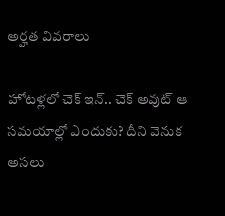అర్హత వివరాలు

హోటళ్లలో చెక్ ఇన్.. చెక్ అవుట్ ఆ సమయాల్లో ఎందుకు? దీని వెనుక అసలు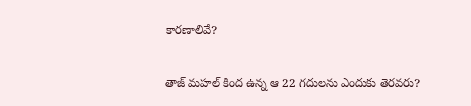కారణాలివే?

తాజ్ మహల్ కింద ఉన్న ఆ 22 గదులను ఎందుకు తెరవరు?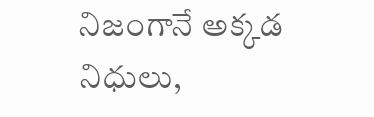నిజంగానే అక్కడ నిధులు,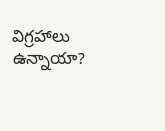విగ్రహాలు ఉన్నాయా?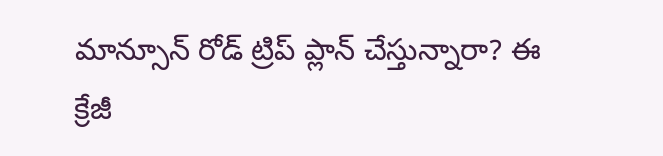మాన్సూన్ రోడ్ ట్రిప్ ప్లాన్ చేస్తున్నారా? ఈ క్రేజీ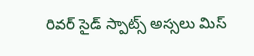రివర్‌ సైడ్ స్పాట్స్ అస్సలు మిస్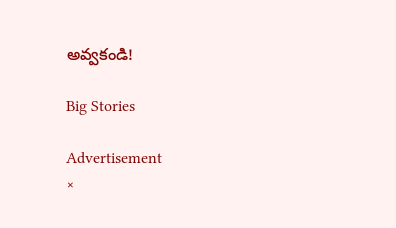అవ్వకండి!

Big Stories

Advertisement
×